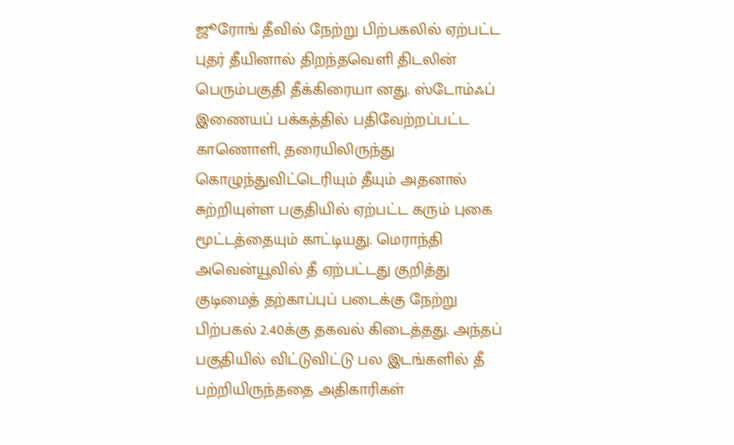ஜூரோங் தீவில் நேற்று பிற்பகலில் ஏற்பட்ட புதர் தீயினால் திறந்தவெளி திடலின் பெரும்பகுதி தீக்கிரையா னது. ஸ்டோம்ஃப் இணையப் பக்கத்தில் பதிவேற்றப்பட்ட காணொளி, தரையிலிருந்து கொழுந்துவிட்டெரியும் தீயும் அதனால் சுற்றியுள்ள பகுதியில் ஏற்பட்ட கரும் புகை மூட்டத்தையும் காட்டியது. மெராந்தி அவென்யூவில் தீ ஏற்பட்டது குறித்து குடிமைத் தற்காப்புப் படைக்கு நேற்று பிற்பகல் 2.40க்கு தகவல் கிடைத்தது. அந்தப் பகுதியில் விட்டுவிட்டு பல இடங்களில் தீ பற்றியிருந்ததை அதிகாரிகள்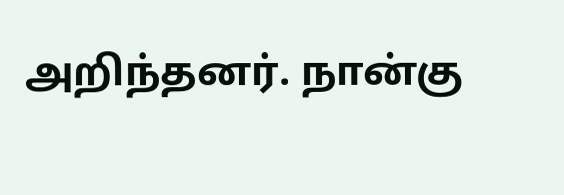அறிந்தனர். நான்கு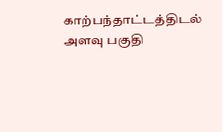காற்பந்தாட்டத்திடல் அளவு பகுதி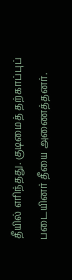தீயில் எரிந்தது. குடிமைத் தற்காப்புப் படையினர் தீயை அணைத்தனர்.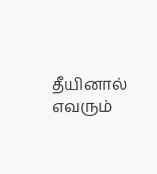தீயினால் எவரும்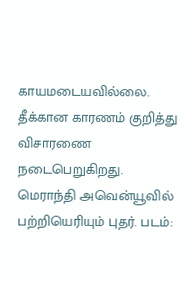காயமடையவில்லை. தீக்கான காரணம் குறித்து விசாரணை நடைபெறுகிறது.
மெராந்தி அவென்யூவில் பற்றியெரியும் புதர். படம்: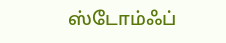ஸ்டோம்ஃப்